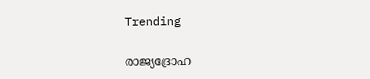Trending

രാജ്യദ്രോഹ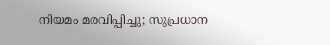നിയമം മരവിപ്പിച്ചു; സുപ്രധാന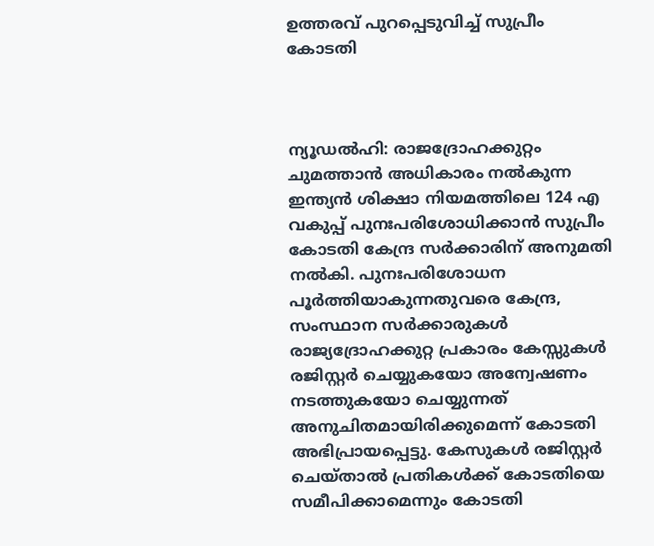ഉത്തരവ് പുറപ്പെടുവിച്ച് സുപ്രീം കോടതി



ന്യൂഡൽഹി: രാജദ്രോഹക്കുറ്റം ചുമത്താൻ അധികാരം നൽകുന്ന ഇന്ത്യൻ ശിക്ഷാ നിയമത്തിലെ 124 എ വകുപ്പ് പുനഃപരിശോധിക്കാൻ സുപ്രീം കോടതി കേന്ദ്ര സർക്കാരിന് അനുമതി നൽകി. പുനഃപരിശോധന പൂർത്തിയാകുന്നതുവരെ കേന്ദ്ര, സംസ്ഥാന സർക്കാരുകൾ രാജ്യദ്രോഹക്കുറ്റ പ്രകാരം കേസ്സുകൾ രജിസ്റ്റർ ചെയ്യുകയോ അന്വേഷണം നടത്തുകയോ ചെയ്യുന്നത് അനുചിതമായിരിക്കുമെന്ന് കോടതി അഭിപ്രായപ്പെട്ടു. കേസുകൾ രജിസ്റ്റർ ചെയ്താൽ പ്രതികൾക്ക് കോടതിയെ സമീപിക്കാമെന്നും കോടതി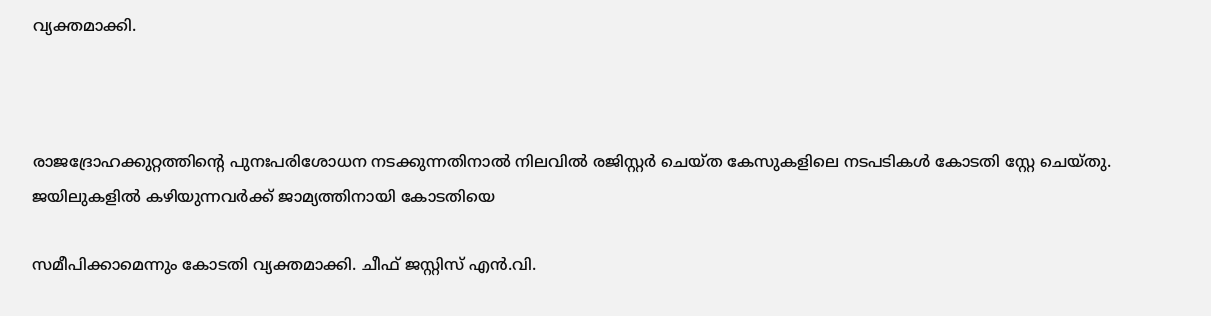വ്യക്തമാക്കി.



രാജദ്രോഹക്കുറ്റത്തിന്റെ പുനഃപരിശോധന നടക്കുന്നതിനാൽ നിലവിൽ രജിസ്റ്റർ ചെയ്ത കേസുകളിലെ നടപടികൾ കോടതി സ്റ്റേ ചെയ്തു. ജയിലുകളിൽ കഴിയുന്നവർക്ക് ജാമ്യത്തിനായി കോടതിയെ

സമീപിക്കാമെന്നും കോടതി വ്യക്തമാക്കി. ചീഫ് ജസ്റ്റിസ് എൻ.വി.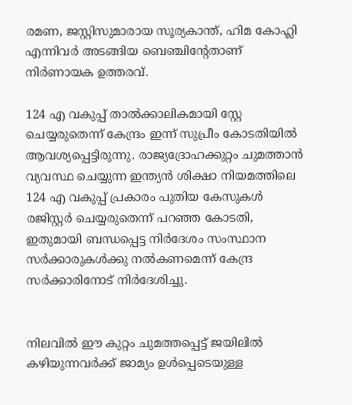രമണ, ജസ്റ്റിസുമാരായ സൂര്യകാന്ത്, ഹിമ കോഹ്ലി എന്നിവർ അടങ്ങിയ ബെഞ്ചിന്റേതാണ് നിർണായക ഉത്തരവ്.

124 എ വകുപ്പ് താൽക്കാലികമായി സ്റ്റേ ചെയ്യരുതെന്ന് കേന്ദ്രം ഇന്ന് സുപ്രീം കോടതിയിൽ ആവശ്യപ്പെട്ടിരുന്നു. രാജ്യദ്രോഹക്കുറ്റം ചുമത്താൻ വ്യവസ്ഥ ചെയ്യുന്ന ഇന്ത്യൻ ശിക്ഷാ നിയമത്തിലെ 124 എ വകുപ്പ് പ്രകാരം പുതിയ കേസുകൾ രജിസ്റ്റർ ചെയ്യരുതെന്ന് പറഞ്ഞ കോടതി, ഇതുമായി ബന്ധപ്പെട്ട നിർദേശം സംസ്ഥാന സർക്കാരുകൾക്കു നൽകണമെന്ന് കേന്ദ്ര സർക്കാരിനോട് നിർദേശിച്ചു.


നിലവിൽ ഈ കുറ്റം ചുമത്തപ്പെട്ട് ജയിലിൽ കഴിയുന്നവർക്ക് ജാമ്യം ഉൾപ്പെടെയുള്ള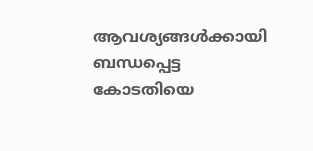ആവശ്യങ്ങൾക്കായി ബന്ധപ്പെട്ട കോടതിയെ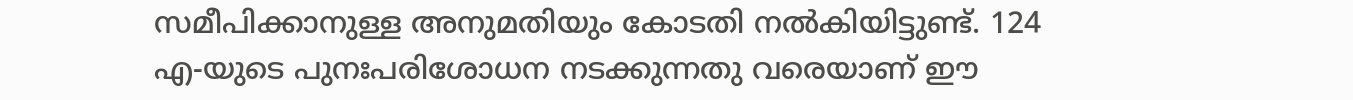സമീപിക്കാനുള്ള അനുമതിയും കോടതി നൽകിയിട്ടുണ്ട്. 124 എ-യുടെ പുനഃപരിശോധന നടക്കുന്നതു വരെയാണ് ഈ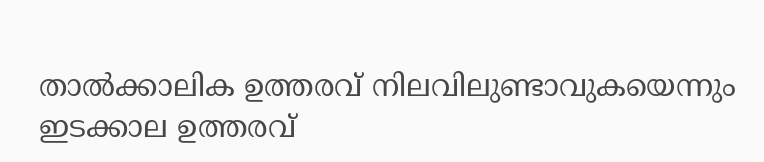താൽക്കാലിക ഉത്തരവ് നിലവിലുണ്ടാവുകയെന്നും ഇടക്കാല ഉത്തരവ്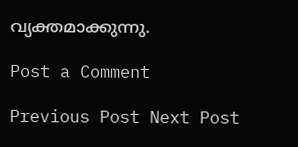വ്യക്തമാക്കുന്നു.

Post a Comment

Previous Post Next Post